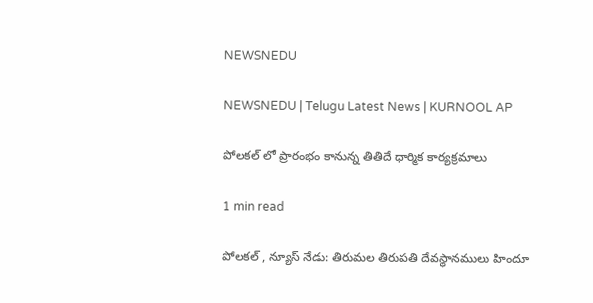NEWSNEDU

NEWSNEDU | Telugu Latest News | KURNOOL AP

పోలకల్ లో ప్రారంభం కానున్న తితిదే ధార్మిక కార్యక్రమాలు

1 min read

పోలకల్ , న్యూస్ నేడు: తిరుమల తిరుపతి దేవస్థానములు హిందూ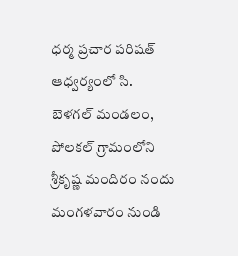ధర్మ ప్రచార పరిషత్ ఆధ్వర్యంలో సి. బెళగల్ మండలం, పోలకల్ గ్రామంలోని శ్రీకృష్ణ మందిరం నందు మంగళవారం నుండి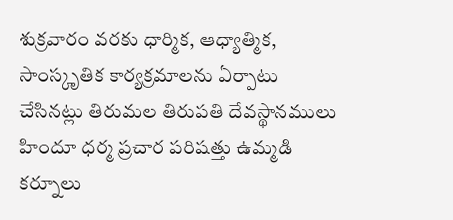శుక్రవారం వరకు ధార్మిక, ఆధ్యాత్మిక, సాంస్కృతిక కార్యక్రమాలను ఏర్పాటు చేసినట్లు తిరుమల తిరుపతి దేవస్థానములు హిందూ ధర్మ ప్రచార పరిషత్తు ఉమ్మడి కర్నూలు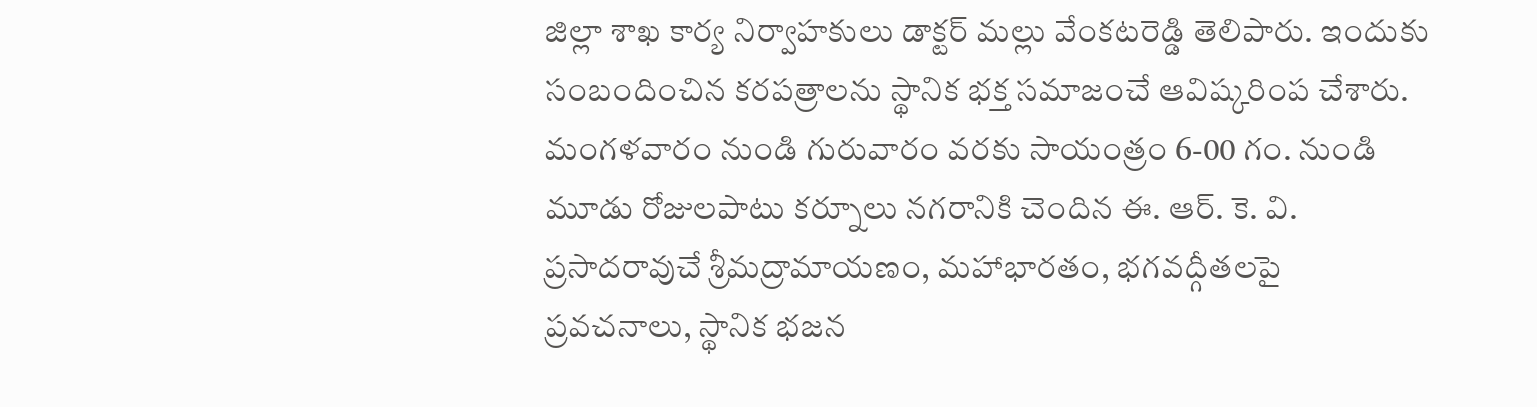జిల్లా శాఖ కార్య నిర్వాహకులు డాక్టర్ మల్లు వేంకటరెడ్డి తెలిపారు. ఇందుకు సంబందించిన కరపత్రాలను స్థానిక భక్త సమాజంచే ఆవిష్కరింప చేశారు. మంగళవారం నుండి గురువారం వరకు సాయంత్రం 6-00 గం. నుండి మూడు రోజులపాటు కర్నూలు నగరానికి చెందిన ఈ. ఆర్. కె. వి. ప్రసాదరావుచే శ్రీమద్రామాయణం, మహాభారతం, భగవద్గీతలపై ప్రవచనాలు, స్థానిక భజన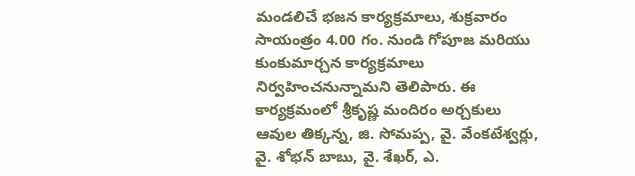మండలిచే భజన కార్యక్రమాలు, శుక్రవారం సాయంత్రం 4.00 గం. నుండి గోపూజ మరియు కుంకుమార్చన కార్యక్రమాలు నిర్వహించనున్నామని తెలిపారు. ఈ కార్యక్రమంలో శ్రీకృష్ణ మందిరం అర్చకులు ఆవుల తిక్కన్న, జి. సోమప్ప, వై. వేంకటేశ్వర్లు, వై. శోభన్ బాబు, వై. శేఖర్, ఎ.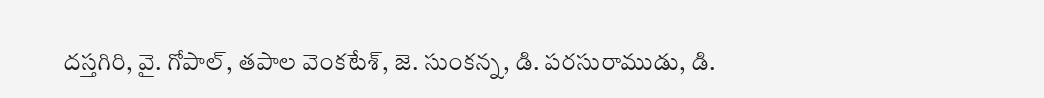దస్తగిరి, వై. గోపాల్, తపాల వెంకటేశ్, జె. సుంకన్న, డి. పరసురాముడు, డి.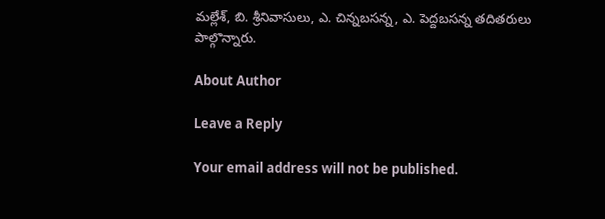మల్లేశ్, బి. శ్రీనివాసులు, ఎ. చిన్నబసన్న, ఎ. పెద్దబసన్న తదితరులు పాల్గొన్నారు.

About Author

Leave a Reply

Your email address will not be published.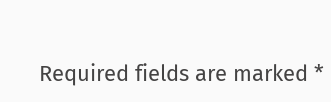Required fields are marked *